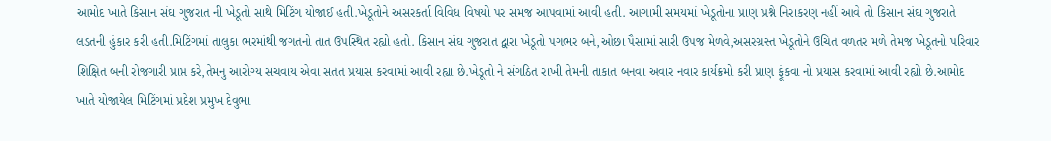આમોદ ખાતે કિસાન સંઘ ગુજરાત ની ખેડૂતો સાથે મિટિંગ યોજાઈ હતી.ખેડૂતોને અસરકર્તા વિવિધ વિષયો પર સમજ આપવામાં આવી હતી. આગામી સમયમાં ખેડૂતોના પ્રાણ પ્રશ્ને નિરાકરણ નહીં આવે તો કિસાન સંઘ ગુજરાતે લડતની હુંકાર કરી હતી.મિટિંગમાં તાલુકા ભરમાંથી જગતનો તાત ઉપસ્થિત રહ્યો હતો. કિસાન સંઘ ગુજરાત દ્વારા ખેડૂતો પગભર બને,ઓછા પૈસામાં સારી ઉપજ મેળવે,અસરગ્રસ્ત ખેડૂતોને ઉચિત વળતર મળે તેમજ ખેડૂતનો પરિવાર શિક્ષિત બની રોજગારી પ્રાપ્ત કરે,તેમનુ આરોગ્ય સચવાય એવા સતત પ્રયાસ કરવામાં આવી રહ્યા છે.ખેડૂતો ને સંગઠિત રાખી તેમની તાકાત બનવા અવાર નવાર કાર્યક્રમો કરી પ્રાણ ફૂંકવા નો પ્રયાસ કરવામાં આવી રહ્યો છે.આમોદ ખાતે યોજાયેલ મિટિંગમાં પ્રદેશ પ્રમુખ દેવુભા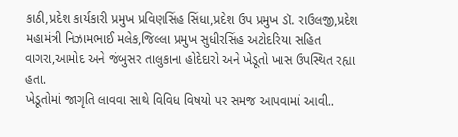કાઠી,પ્રદેશ કાર્યકારી પ્રમુખ પ્રવિણસિંહ સિંધા,પ્રદેશ ઉપ પ્રમુખ ડૉ. રાઉલજી,પ્રદેશ મહામંત્રી નિઝામભાઈ મલેક,જિલ્લા પ્રમુખ સુધીરસિંહ અટોદરિયા સહિત વાગરા,આમોદ અને જંબુસર તાલુકાના હોદેદારો અને ખેડૂતો ખાસ ઉપસ્થિત રહ્યા હતા.
ખેડૂતોમાં જાગૃતિ લાવવા સાથે વિવિધ વિષયો પર સમજ આપવામાં આવી..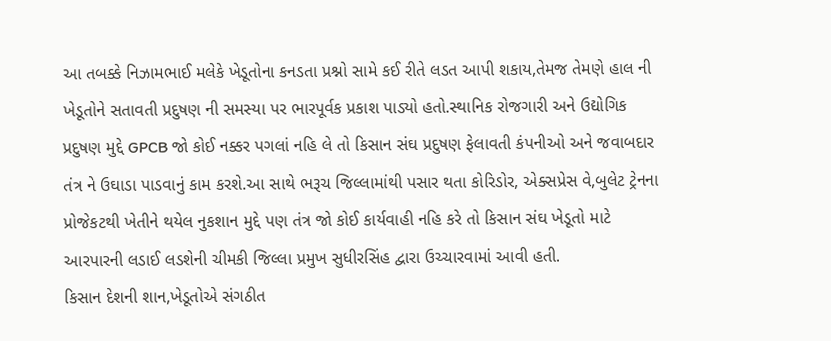આ તબક્કે નિઝામભાઈ મલેકે ખેડૂતોના કનડતા પ્રશ્નો સામે કઈ રીતે લડત આપી શકાય,તેમજ તેમણે હાલ ની ખેડૂતોને સતાવતી પ્રદુષણ ની સમસ્યા પર ભારપૂર્વક પ્રકાશ પાડ્યો હતો.સ્થાનિક રોજગારી અને ઉદ્યોગિક પ્રદુષણ મુદ્દે GPCB જો કોઈ નક્કર પગલાં નહિ લે તો કિસાન સંઘ પ્રદુષણ ફેલાવતી કંપનીઓ અને જવાબદાર તંત્ર ને ઉઘાડા પાડવાનું કામ કરશે.આ સાથે ભરૂચ જિલ્લામાંથી પસાર થતા કોરિડોર, એક્સપ્રેસ વે,બુલેટ ટ્રેનના પ્રોજેકટથી ખેતીને થયેલ નુકશાન મુદ્દે પણ તંત્ર જો કોઈ કાર્યવાહી નહિ કરે તો કિસાન સંઘ ખેડૂતો માટે આરપારની લડાઈ લડશેની ચીમકી જિલ્લા પ્રમુખ સુધીરસિંહ દ્વારા ઉચ્ચારવામાં આવી હતી.
કિસાન દેશની શાન,ખેડૂતોએ સંગઠીત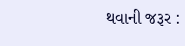થવાની જરૂર :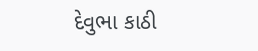દેવુભા કાઠી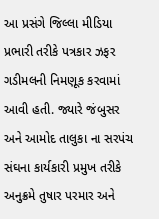આ પ્રસંગે જિલ્લા મીડિયા પ્રભારી તરીકે પત્રકાર ઝફર ગડીમલની નિમણૂક કરવામાં આવી હતી. જ્યારે જંબુસર અને આમોદ તાલુકા ના સરપંચ સંઘના કાર્યકારી પ્રમુખ તરીકે અનુક્રમે તુષાર પરમાર અને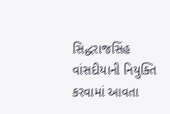સિદ્ધરાજસિંહ વાંસદીયાની નિયુક્તિ કરવામાં આવતા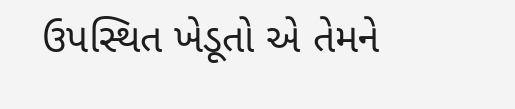ઉપસ્થિત ખેડૂતો એ તેમને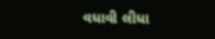વધાવી લીધા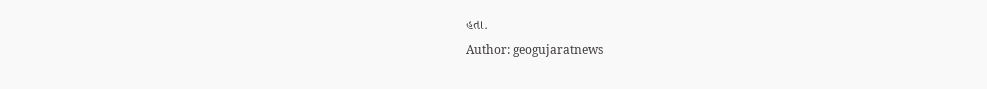હતા.
Author: geogujaratnews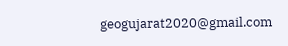geogujarat2020@gmail.com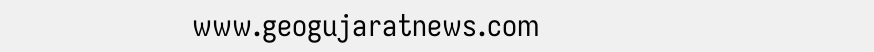www.geogujaratnews.com